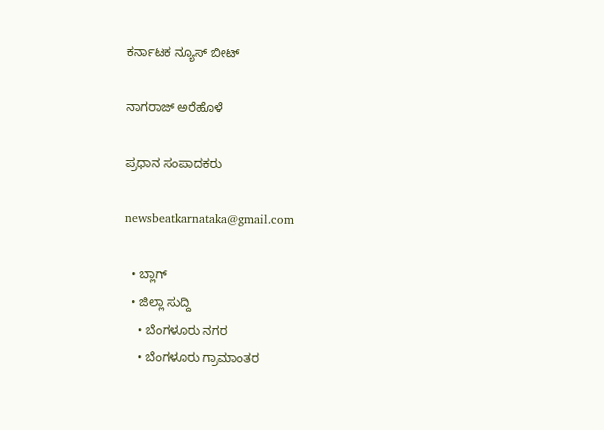ಕರ್ನಾಟಕ ನ್ಯೂಸ್ ಬೀಟ್

ನಾಗರಾಜ್ ಅರೆಹೊಳೆ

ಪ್ರಧಾನ ಸಂಪಾದಕರು

newsbeatkarnataka@gmail.com

  • ಬ್ಲಾಗ್
  • ಜಿಲ್ಲಾ ಸುದ್ದಿ
    • ಬೆಂಗಳೂರು ನಗರ
    • ಬೆಂಗಳೂರು ಗ್ರಾಮಾಂತರ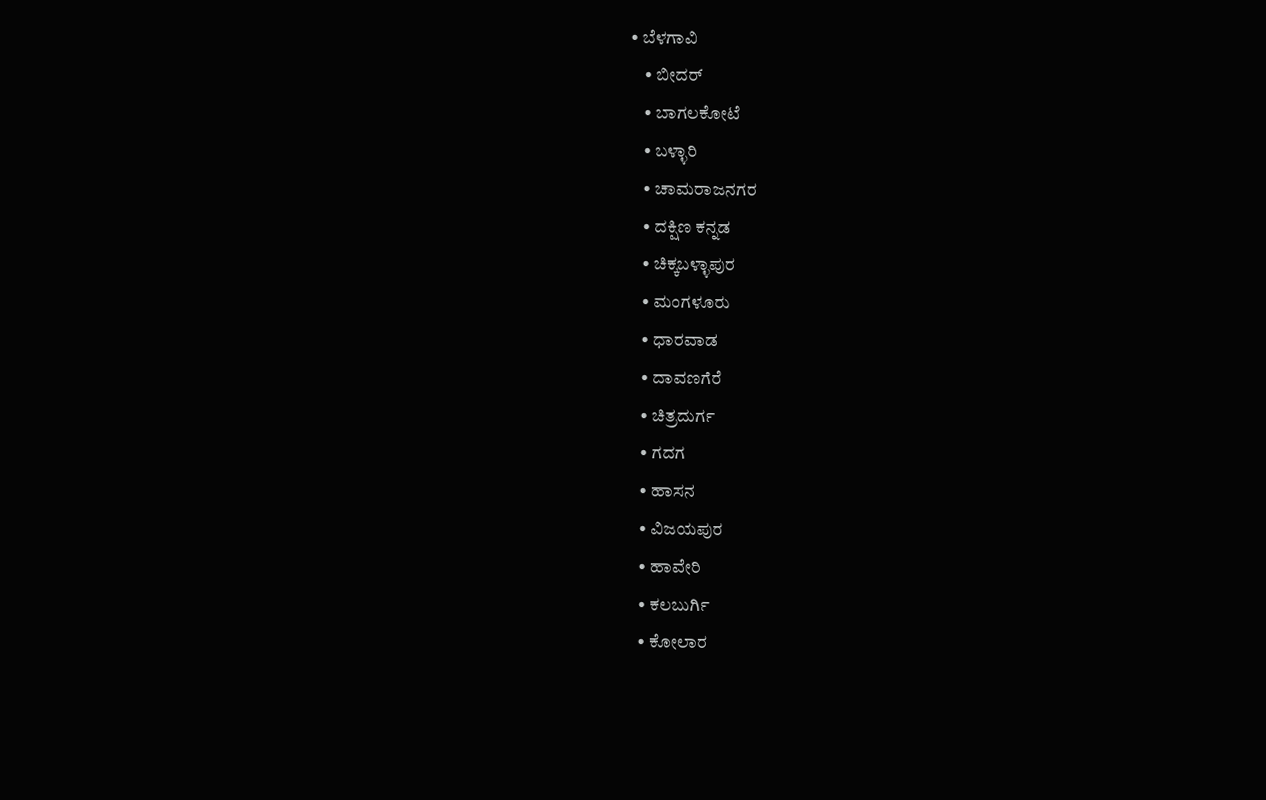• ಬೆಳಗಾವಿ
    • ಬೀದರ್
    • ಬಾಗಲಕೋಟೆ
    • ಬಳ್ಳಾರಿ
    • ಚಾಮರಾಜನಗರ
    • ದಕ್ಷಿಣ ಕನ್ನಡ
    • ಚಿಕ್ಕಬಳ್ಳಾಪುರ
    • ಮಂಗಳೂರು
    • ಧಾರವಾಡ
    • ದಾವಣಗೆರೆ
    • ಚಿತ್ರದುರ್ಗ
    • ಗದಗ
    • ಹಾಸನ
    • ವಿಜಯಪುರ
    • ಹಾವೇರಿ
    • ಕಲಬುರ್ಗಿ
    • ಕೋಲಾರ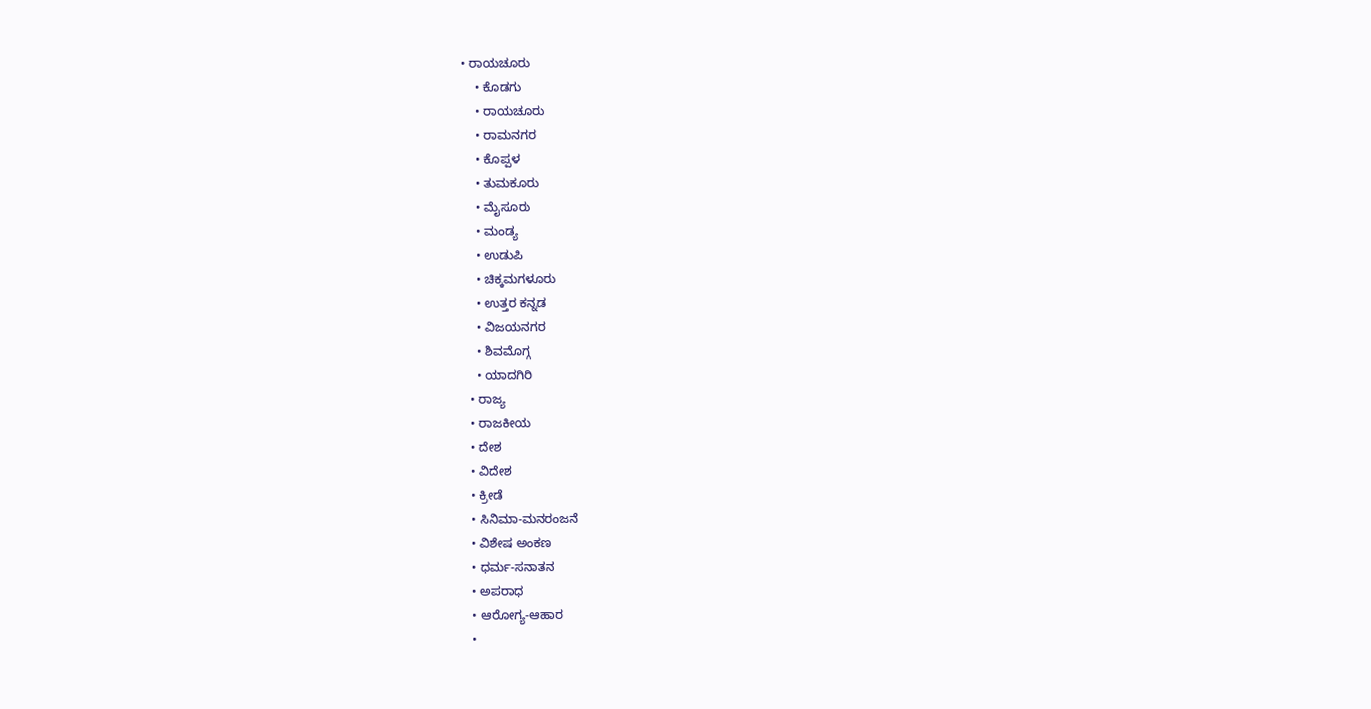• ರಾಯಚೂರು
    • ಕೊಡಗು
    • ರಾಯಚೂರು
    • ರಾಮನಗರ
    • ಕೊಪ್ಪಳ
    • ತುಮಕೂರು
    • ಮೈಸೂರು
    • ಮಂಡ್ಯ
    • ಉಡುಪಿ
    • ಚಿಕ್ಕಮಗಳೂರು
    • ಉತ್ತರ ಕನ್ನಡ
    • ವಿಜಯನಗರ
    • ಶಿವಮೊಗ್ಗ
    • ಯಾದಗಿರಿ
  • ರಾಜ್ಯ
  • ರಾಜಕೀಯ
  • ದೇಶ
  • ವಿದೇಶ
  • ಕ್ರೀಡೆ
  • ಸಿನಿಮಾ-ಮನರಂಜನೆ
  • ವಿಶೇಷ ಅಂಕಣ
  • ಧರ್ಮ-ಸನಾತನ
  • ಅಪರಾಧ
  • ಆರೋಗ್ಯ-ಆಹಾರ
  •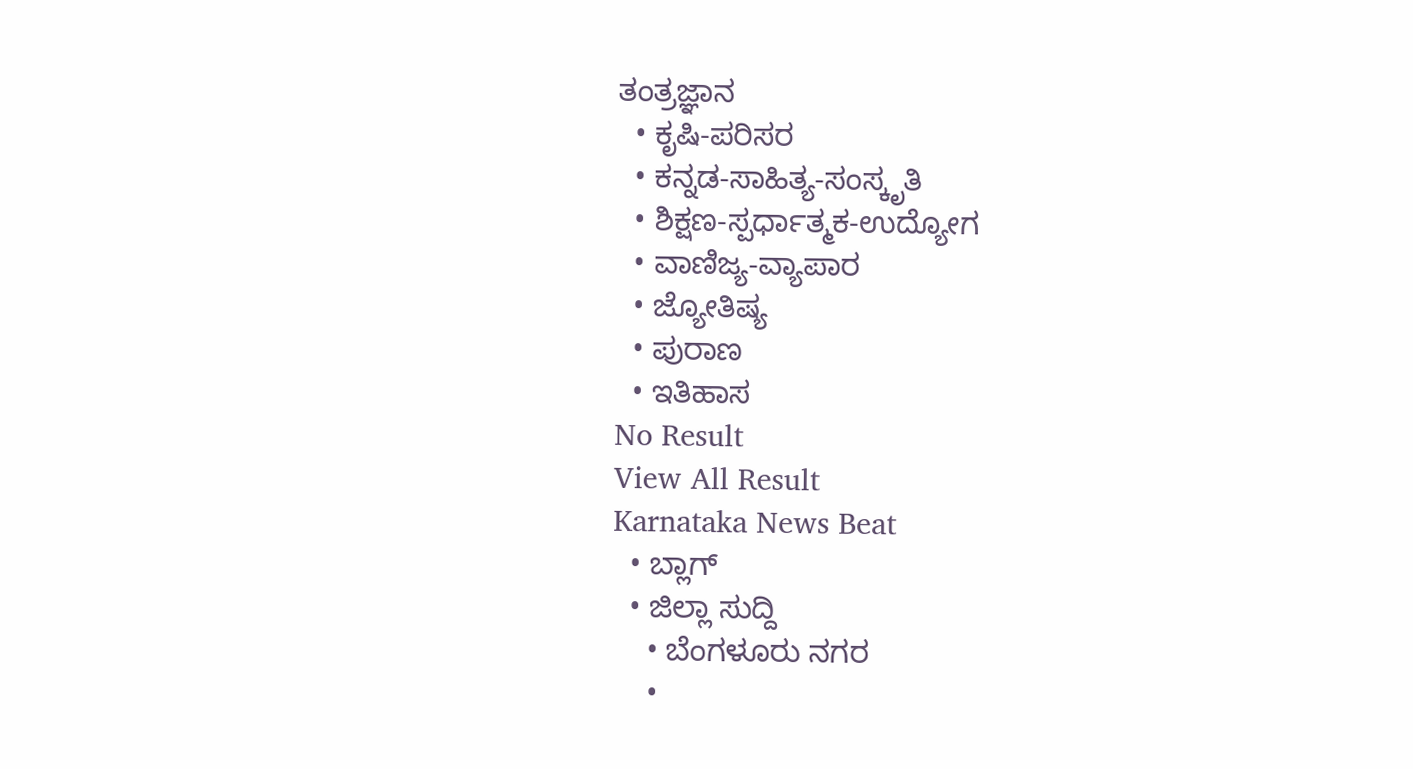ತಂತ್ರಜ್ಞಾನ
  • ಕೃಷಿ-ಪರಿಸರ
  • ಕನ್ನಡ-ಸಾಹಿತ್ಯ-ಸಂಸ್ಕೃತಿ
  • ಶಿಕ್ಷಣ-ಸ್ಪರ್ಧಾತ್ಮಕ-ಉದ್ಯೋಗ
  • ವಾಣಿಜ್ಯ-ವ್ಯಾಪಾರ
  • ಜ್ಯೋತಿಷ್ಯ
  • ಪುರಾಣ
  • ಇತಿಹಾಸ
No Result
View All Result
Karnataka News Beat
  • ಬ್ಲಾಗ್
  • ಜಿಲ್ಲಾ ಸುದ್ದಿ
    • ಬೆಂಗಳೂರು ನಗರ
    •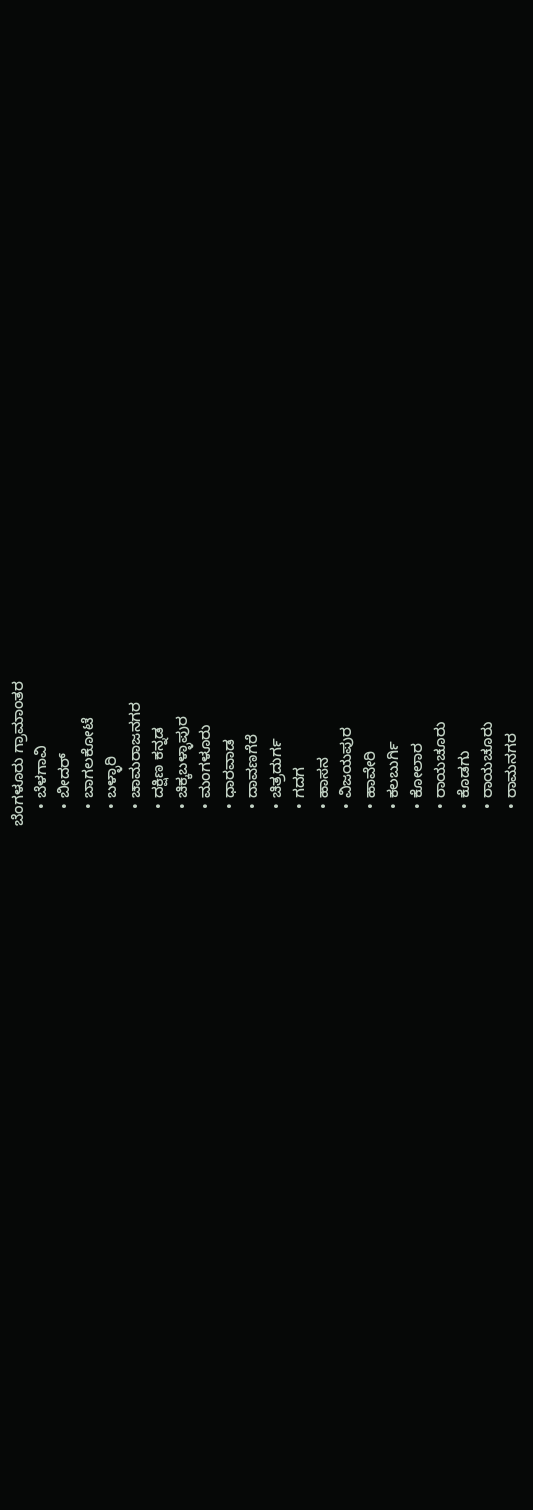ಬೆಂಗಳೂರು ಗ್ರಾಮಾಂತರ
    • ಬೆಳಗಾವಿ
    • ಬೀದರ್
    • ಬಾಗಲಕೋಟೆ
    • ಬಳ್ಳಾರಿ
    • ಚಾಮರಾಜನಗರ
    • ದಕ್ಷಿಣ ಕನ್ನಡ
    • ಚಿಕ್ಕಬಳ್ಳಾಪುರ
    • ಮಂಗಳೂರು
    • ಧಾರವಾಡ
    • ದಾವಣಗೆರೆ
    • ಚಿತ್ರದುರ್ಗ
    • ಗದಗ
    • ಹಾಸನ
    • ವಿಜಯಪುರ
    • ಹಾವೇರಿ
    • ಕಲಬುರ್ಗಿ
    • ಕೋಲಾರ
    • ರಾಯಚೂರು
    • ಕೊಡಗು
    • ರಾಯಚೂರು
    • ರಾಮನಗರ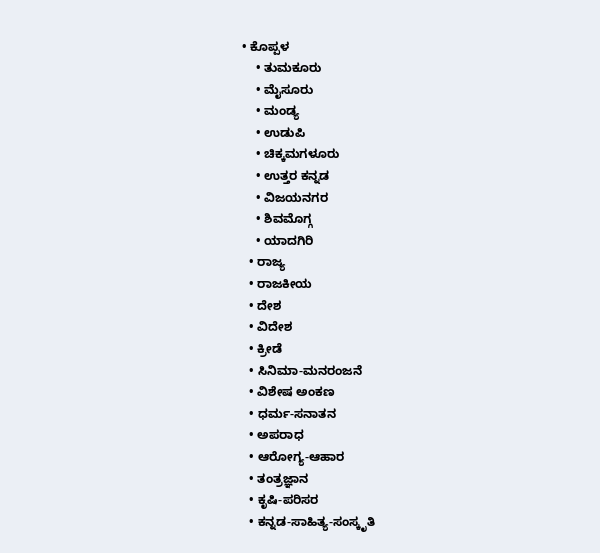• ಕೊಪ್ಪಳ
    • ತುಮಕೂರು
    • ಮೈಸೂರು
    • ಮಂಡ್ಯ
    • ಉಡುಪಿ
    • ಚಿಕ್ಕಮಗಳೂರು
    • ಉತ್ತರ ಕನ್ನಡ
    • ವಿಜಯನಗರ
    • ಶಿವಮೊಗ್ಗ
    • ಯಾದಗಿರಿ
  • ರಾಜ್ಯ
  • ರಾಜಕೀಯ
  • ದೇಶ
  • ವಿದೇಶ
  • ಕ್ರೀಡೆ
  • ಸಿನಿಮಾ-ಮನರಂಜನೆ
  • ವಿಶೇಷ ಅಂಕಣ
  • ಧರ್ಮ-ಸನಾತನ
  • ಅಪರಾಧ
  • ಆರೋಗ್ಯ-ಆಹಾರ
  • ತಂತ್ರಜ್ಞಾನ
  • ಕೃಷಿ-ಪರಿಸರ
  • ಕನ್ನಡ-ಸಾಹಿತ್ಯ-ಸಂಸ್ಕೃತಿ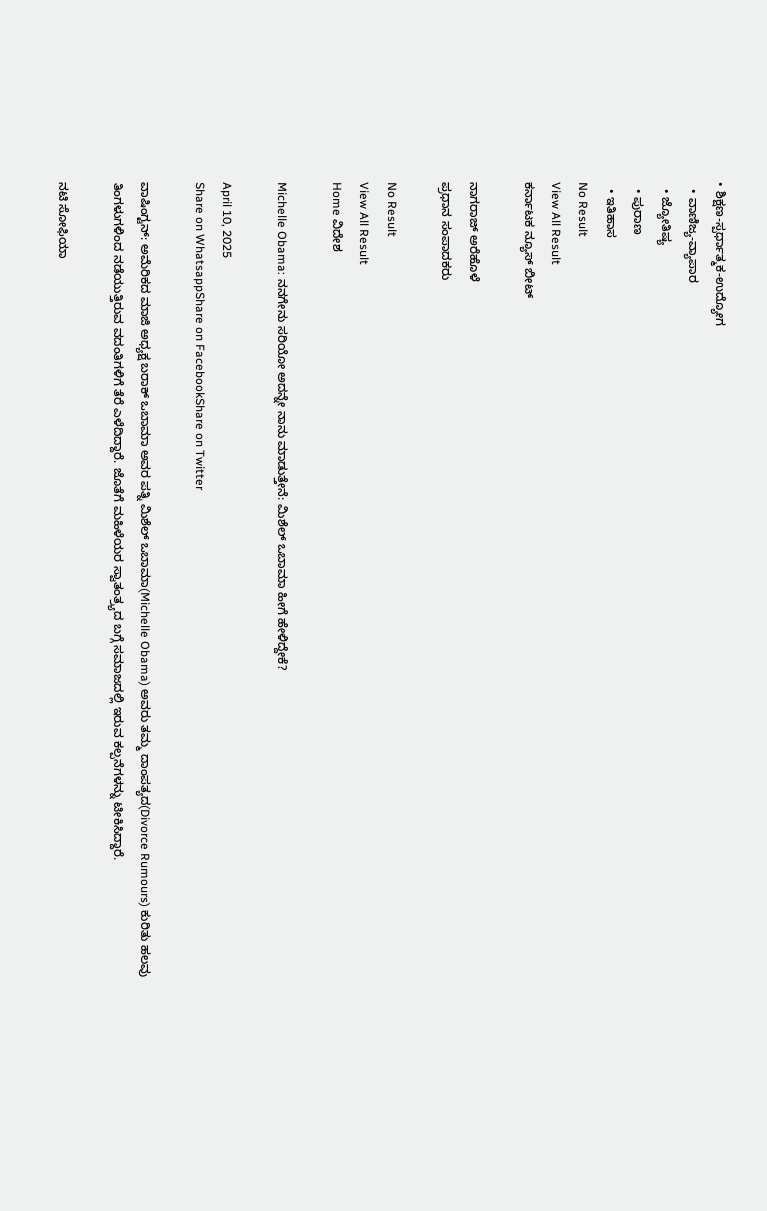• ಶಿಕ್ಷಣ-ಸ್ಪರ್ಧಾತ್ಮಕ-ಉದ್ಯೋಗ
  • ವಾಣಿಜ್ಯ-ವ್ಯಾಪಾರ
  • ಜ್ಯೋತಿಷ್ಯ
  • ಪುರಾಣ
  • ಇತಿಹಾಸ
No Result
View All Result
ಕರ್ನಾಟಕ ನ್ಯೂಸ್ ಬೀಟ್

ನಾಗರಾಜ್ ಅರೆಹೊಳೆ
ಪ್ರಧಾನ ಸಂಪಾದಕರು

No Result
View All Result
Home ವಿದೇಶ

Michelle Obama: ನನಗೇನು ಸರಿಯೋ ಅದನ್ನೇ ನಾನು ಮಾಡುತ್ತೇನೆ: ಮಿಶೆಲ್ ಒಬಾಮಾ ಹೀಗೆ ಹೇಳಿದ್ದೇಕೆ?

April 10, 2025
Share on WhatsappShare on FacebookShare on Twitter

ವಾಷಿಂಗ್ಟನ್: ಅಮೆರಿಕದ ಮಾಜಿ ಅಧ್ಯಕ್ಷ ಬರಾಕ್ ಒಬಾಮಾ ಅವರ ಪತ್ನಿ ಮಿಶೆಲ್ ಒಬಾಮಾ(Michelle Obama) ಅವರು ತಮ್ಮ ದಾಂಪತ್ಯದ(Divorce Rumours) ಕುರಿತು ಹಲವು ತಿಂಗಳುಗಳಿಂದ ನಡೆಯುತ್ತಿರುವ ವದಂತಿಗಳಿಗೆ ತೆರೆ ಎಳೆದಿದ್ದಾರೆ. ಜೊತೆಗೆ ಮಹಿಳೆಯರ ಸ್ವಾತಂತ್ರ್ಯದ ಬಗ್ಗೆ ಸಮಾಜದಲ್ಲಿ ಇರುವ ಕಲ್ಪನೆಗಳನ್ನು ಟೀಕಿಸಿದ್ದಾರೆ.

ನಟಿ ಸೋಫಿಯಾ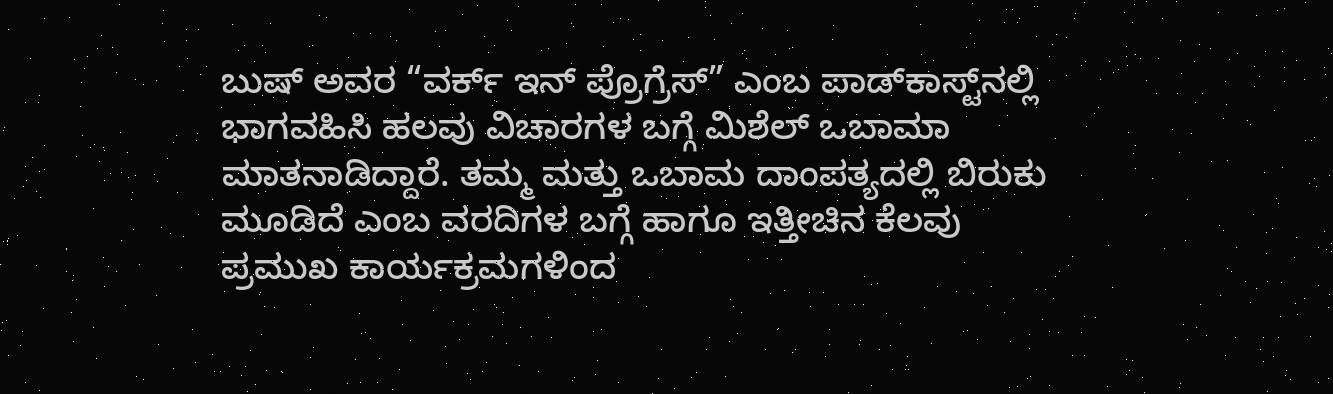ಬುಷ್‌ ಅವರ “ವರ್ಕ್ ಇನ್ ಪ್ರೊಗ್ರೆಸ್” ಎಂಬ ಪಾಡ್‌ಕಾಸ್ಟ್‌ನಲ್ಲಿ ಭಾಗವಹಿಸಿ ಹಲವು ವಿಚಾರಗಳ ಬಗ್ಗೆ ಮಿಶೆಲ್ ಒಬಾಮಾ ಮಾತನಾಡಿದ್ದಾರೆ. ತಮ್ಮ ಮತ್ತು ಒಬಾಮ ದಾಂಪತ್ಯದಲ್ಲಿ ಬಿರುಕು ಮೂಡಿದೆ ಎಂಬ ವರದಿಗಳ ಬಗ್ಗೆ ಹಾಗೂ ಇತ್ತೀಚಿನ ಕೆಲವು ಪ್ರಮುಖ ಕಾರ್ಯಕ್ರಮಗಳಿಂದ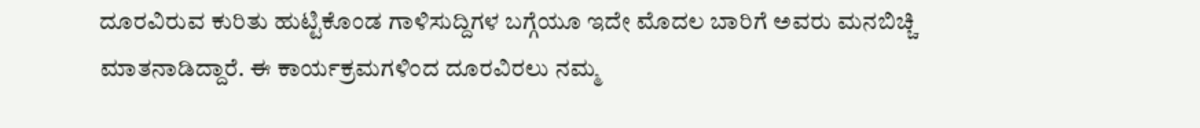ದೂರವಿರುವ ಕುರಿತು ಹುಟ್ಟಿಕೊಂಡ ಗಾಳಿಸುದ್ದಿಗಳ ಬಗ್ಗೆಯೂ ಇದೇ ಮೊದಲ ಬಾರಿಗೆ ಅವರು ಮನಬಿಚ್ಚಿ ಮಾತನಾಡಿದ್ದಾರೆ. ಈ ಕಾರ್ಯಕ್ರಮಗಳಿಂದ ದೂರವಿರಲು ನಮ್ಮ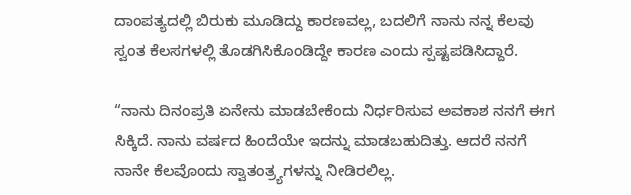ದಾಂಪತ್ಯದಲ್ಲಿ ಬಿರುಕು ಮೂಡಿದ್ದು ಕಾರಣವಲ್ಲ, ಬದಲಿಗೆ ನಾನು ನನ್ನ ಕೆಲವು ಸ್ವಂತ ಕೆಲಸಗಳಲ್ಲಿ ತೊಡಗಿಸಿಕೊಂಡಿದ್ದೇ ಕಾರಣ ಎಂದು ಸ್ಪಷ್ಟಪಡಿಸಿದ್ದಾರೆ.

“ನಾನು ದಿನಂಪ್ರತಿ ಏನೇನು ಮಾಡಬೇಕೆಂದು ನಿರ್ಧರಿಸುವ ಅವಕಾಶ ನನಗೆ ಈಗ ಸಿಕ್ಕಿದೆ. ನಾನು ವರ್ಷದ ಹಿಂದೆಯೇ ಇದನ್ನು ಮಾಡಬಹುದಿತ್ತು. ಆದರೆ ನನಗೆ ನಾನೇ ಕೆಲವೊಂದು ಸ್ವಾತಂತ್ರ್ಯಗಳನ್ನು ನೀಡಿರಲಿಲ್ಲ.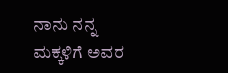ನಾನು ನನ್ನ ಮಕ್ಕಳಿಗೆ ಅವರ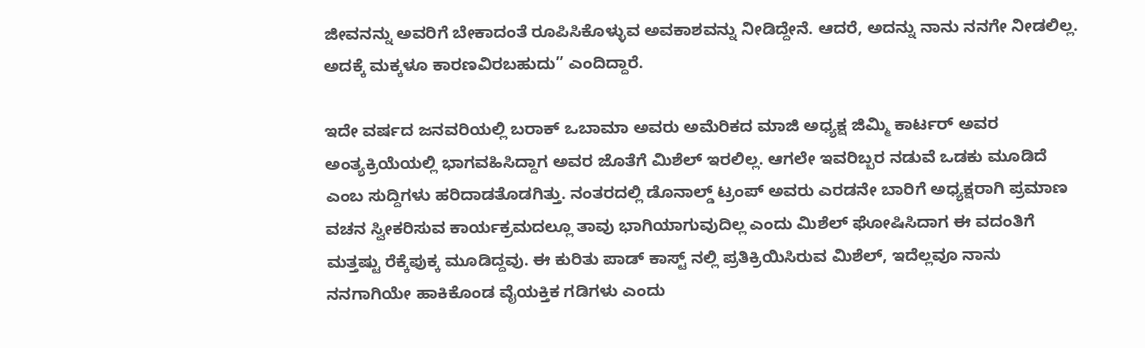ಜೀವನನ್ನು ಅವರಿಗೆ ಬೇಕಾದಂತೆ ರೂಪಿಸಿಕೊಳ್ಳುವ ಅವಕಾಶವನ್ನು ನೀಡಿದ್ದೇನೆ. ಆದರೆ, ಅದನ್ನು ನಾನು ನನಗೇ ನೀಡಲಿಲ್ಲ. ಅದಕ್ಕೆ ಮಕ್ಕಳೂ ಕಾರಣವಿರಬಹುದು” ಎಂದಿದ್ದಾರೆ.

ಇದೇ ವರ್ಷದ ಜನವರಿಯಲ್ಲಿ ಬರಾಕ್ ಒಬಾಮಾ ಅವರು ಅಮೆರಿಕದ ಮಾಜಿ ಅಧ್ಯಕ್ಷ ಜಿಮ್ಮಿ ಕಾರ್ಟರ್‌ ಅವರ ಅಂತ್ಯಕ್ರಿಯೆಯಲ್ಲಿ ಭಾಗವಹಿಸಿದ್ದಾಗ ಅವರ ಜೊತೆಗೆ ಮಿಶೆಲ್ ಇರಲಿಲ್ಲ. ಆಗಲೇ ಇವರಿಬ್ಬರ ನಡುವೆ ಒಡಕು ಮೂಡಿದೆ ಎಂಬ ಸುದ್ದಿಗಳು ಹರಿದಾಡತೊಡಗಿತ್ತು. ನಂತರದಲ್ಲಿ ಡೊನಾಲ್ಡ್ ಟ್ರಂಪ್ ಅವರು ಎರಡನೇ ಬಾರಿಗೆ ಅಧ್ಯಕ್ಷರಾಗಿ ಪ್ರಮಾಣ ವಚನ ಸ್ವೀಕರಿಸುವ ಕಾರ್ಯಕ್ರಮದಲ್ಲೂ ತಾವು ಭಾಗಿಯಾಗುವುದಿಲ್ಲ ಎಂದು ಮಿಶೆಲ್ ಘೋಷಿಸಿದಾಗ ಈ ವದಂತಿಗೆ ಮತ್ತಷ್ಟು ರೆಕ್ಕೆಪುಕ್ಕ ಮೂಡಿದ್ದವು. ಈ ಕುರಿತು ಪಾಡ್ ಕಾಸ್ಟ್ ನಲ್ಲಿ ಪ್ರತಿಕ್ರಿಯಿಸಿರುವ ಮಿಶೆಲ್, ಇದೆಲ್ಲವೂ ನಾನು ನನಗಾಗಿಯೇ ಹಾಕಿಕೊಂಡ ವೈಯಕ್ತಿಕ ಗಡಿಗಳು ಎಂದು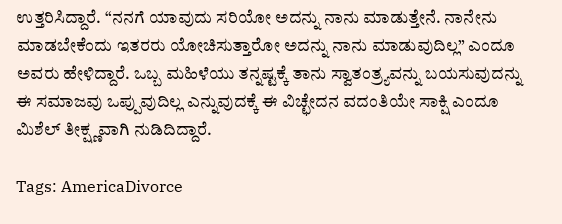ಉತ್ತರಿಸಿದ್ದಾರೆ. “ನನಗೆ ಯಾವುದು ಸರಿಯೋ ಅದನ್ನು ನಾನು ಮಾಡುತ್ತೇನೆ. ನಾನೇನು ಮಾಡಬೇಕೆಂದು ಇತರರು ಯೋಚಿಸುತ್ತಾರೋ ಅದನ್ನು ನಾನು ಮಾಡುವುದಿಲ್ಲ” ಎಂದೂ ಅವರು ಹೇಳಿದ್ದಾರೆ. ಒಬ್ಬ ಮಹಿಳೆಯು ತನ್ನಷ್ಟಕ್ಕೆ ತಾನು ಸ್ವಾತಂತ್ರ್ಯವನ್ನು ಬಯಸುವುದನ್ನು ಈ ಸಮಾಜವು ಒಪ್ಪುವುದಿಲ್ಲ ಎನ್ನುವುದಕ್ಕೆ ಈ ವಿಚ್ಛೇದನ ವದಂತಿಯೇ ಸಾಕ್ಷಿ ಎಂದೂ ಮಿಶೆಲ್ ತೀಕ್ಷ್ಣವಾಗಿ ನುಡಿದಿದ್ದಾರೆ.

Tags: AmericaDivorce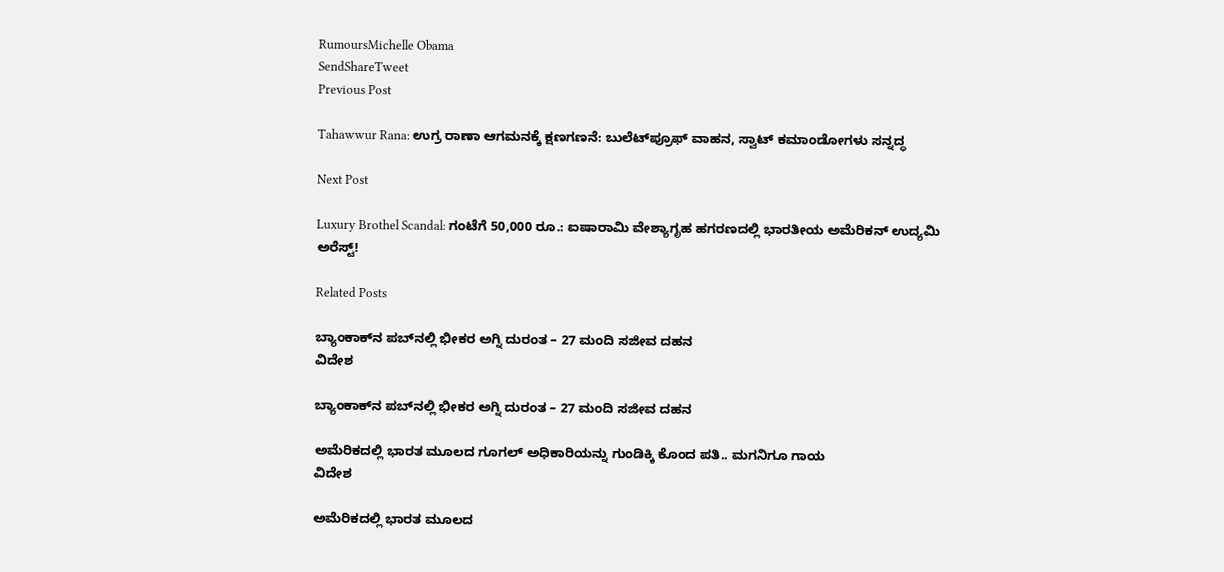RumoursMichelle Obama
SendShareTweet
Previous Post

Tahawwur Rana: ಉಗ್ರ ರಾಣಾ ಆಗಮನಕ್ಕೆ ಕ್ಷಣಗಣನೆ: ಬುಲೆಟ್‌ಪ್ರೂಫ್ ವಾಹನ, ಸ್ವಾಟ್ ಕಮಾಂಡೋಗಳು ಸನ್ನದ್ಧ

Next Post

Luxury Brothel Scandal: ಗಂಟೆಗೆ 50,000 ರೂ.: ಐಷಾರಾಮಿ ವೇಶ್ಯಾಗೃಹ ಹಗರಣದಲ್ಲಿ ಭಾರತೀಯ ಅಮೆರಿಕನ್ ಉದ್ಯಮಿ ಅರೆಸ್ಟ್!

Related Posts

ಬ್ಯಾಂಕಾಕ್‌ನ ಪಬ್‌ನಲ್ಲಿ ಭೀಕರ ಅಗ್ನಿ ದುರಂತ – 27 ಮಂದಿ ಸಜೀವ ದಹನ
ವಿದೇಶ

ಬ್ಯಾಂಕಾಕ್‌ನ ಪಬ್‌ನಲ್ಲಿ ಭೀಕರ ಅಗ್ನಿ ದುರಂತ – 27 ಮಂದಿ ಸಜೀವ ದಹನ

ಅಮೆರಿಕದಲ್ಲಿ ಭಾರತ ಮೂಲದ ಗೂಗಲ್‌ ಅಧಿಕಾರಿಯನ್ನು ಗುಂಡಿಕ್ಕಿ ಕೊಂದ ಪತಿ.. ಮಗನಿಗೂ ಗಾಯ
ವಿದೇಶ

ಅಮೆರಿಕದಲ್ಲಿ ಭಾರತ ಮೂಲದ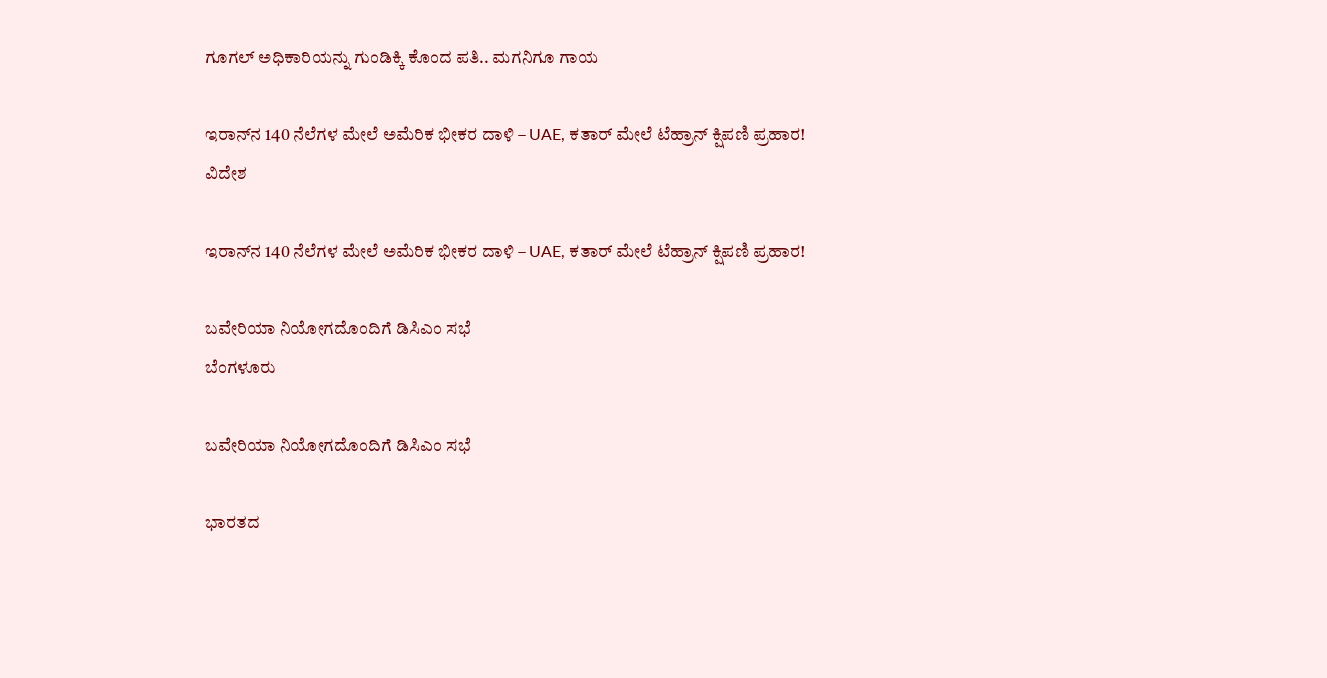ಗೂಗಲ್‌ ಅಧಿಕಾರಿಯನ್ನು ಗುಂಡಿಕ್ಕಿ ಕೊಂದ ಪತಿ.. ಮಗನಿಗೂ ಗಾಯ

ಇರಾನ್‌ನ 140 ನೆಲೆಗಳ ಮೇಲೆ ಅಮೆರಿಕ ಭೀಕರ ದಾಳಿ – UAE, ಕತಾರ್ ಮೇಲೆ ಟೆಹ್ರಾನ್ ಕ್ಷಿಪಣಿ ಪ್ರಹಾರ!
ವಿದೇಶ

ಇರಾನ್‌ನ 140 ನೆಲೆಗಳ ಮೇಲೆ ಅಮೆರಿಕ ಭೀಕರ ದಾಳಿ – UAE, ಕತಾರ್ ಮೇಲೆ ಟೆಹ್ರಾನ್ ಕ್ಷಿಪಣಿ ಪ್ರಹಾರ!

ಬವೇರಿಯಾ ನಿಯೋಗದೊಂದಿಗೆ ಡಿಸಿಎಂ ಸಭೆ
ಬೆಂಗಳೂರು

ಬವೇರಿಯಾ ನಿಯೋಗದೊಂದಿಗೆ ಡಿಸಿಎಂ ಸಭೆ

ಭಾರತದ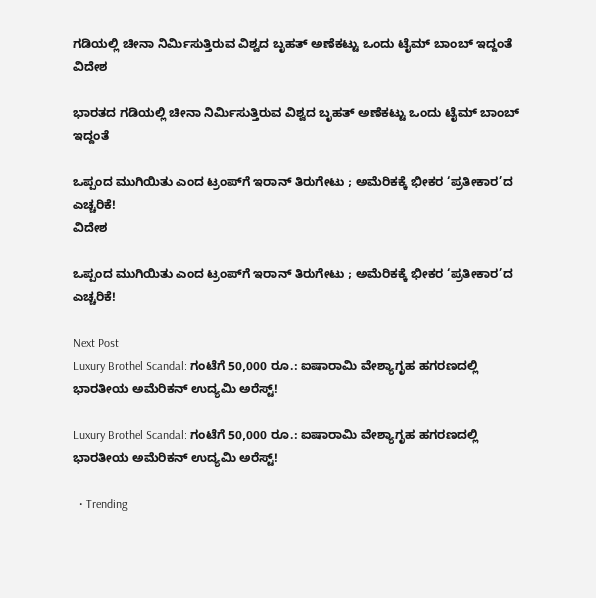ಗಡಿಯಲ್ಲಿ ಚೀನಾ ನಿರ್ಮಿಸುತ್ತಿರುವ ವಿಶ್ವದ ಬೃಹತ್ ಅಣೆಕಟ್ಟು ಒಂದು ಟೈಮ್ ಬಾಂಬ್ ಇದ್ದಂತೆ
ವಿದೇಶ

ಭಾರತದ ಗಡಿಯಲ್ಲಿ ಚೀನಾ ನಿರ್ಮಿಸುತ್ತಿರುವ ವಿಶ್ವದ ಬೃಹತ್ ಅಣೆಕಟ್ಟು ಒಂದು ಟೈಮ್ ಬಾಂಬ್ ಇದ್ದಂತೆ

ಒಪ್ಪಂದ ಮುಗಿಯಿತು ಎಂದ ಟ್ರಂಪ್‌ಗೆ ಇರಾನ್ ತಿರುಗೇಟು ; ಅಮೆರಿಕಕ್ಕೆ ಭೀಕರ ‘ಪ್ರತೀಕಾರ’ದ ಎಚ್ಚರಿಕೆ!
ವಿದೇಶ

ಒಪ್ಪಂದ ಮುಗಿಯಿತು ಎಂದ ಟ್ರಂಪ್‌ಗೆ ಇರಾನ್ ತಿರುಗೇಟು ; ಅಮೆರಿಕಕ್ಕೆ ಭೀಕರ ‘ಪ್ರತೀಕಾರ’ದ ಎಚ್ಚರಿಕೆ!

Next Post
Luxury Brothel Scandal: ಗಂಟೆಗೆ 50,000 ರೂ.: ಐಷಾರಾಮಿ ವೇಶ್ಯಾಗೃಹ ಹಗರಣದಲ್ಲಿ ಭಾರತೀಯ ಅಮೆರಿಕನ್ ಉದ್ಯಮಿ ಅರೆಸ್ಟ್!

Luxury Brothel Scandal: ಗಂಟೆಗೆ 50,000 ರೂ.: ಐಷಾರಾಮಿ ವೇಶ್ಯಾಗೃಹ ಹಗರಣದಲ್ಲಿ ಭಾರತೀಯ ಅಮೆರಿಕನ್ ಉದ್ಯಮಿ ಅರೆಸ್ಟ್!

  • Trending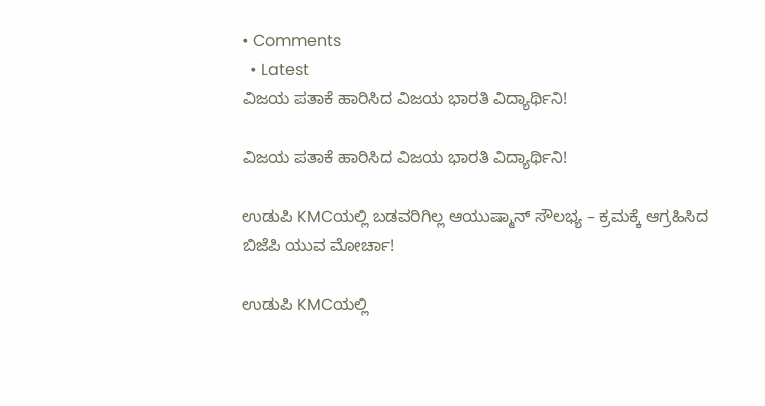• Comments
  • Latest
ವಿಜಯ ಪತಾಕೆ ಹಾರಿಸಿದ ವಿಜಯ ಭಾರತಿ ವಿದ್ಯಾರ್ಥಿನಿ!

ವಿಜಯ ಪತಾಕೆ ಹಾರಿಸಿದ ವಿಜಯ ಭಾರತಿ ವಿದ್ಯಾರ್ಥಿನಿ!

ಉಡುಪಿ KMCಯಲ್ಲಿ ಬಡವರಿಗಿಲ್ಲ ಆಯುಷ್ಮಾನ್ ಸೌಲಭ್ಯ – ಕ್ರಮಕ್ಕೆ ಆಗ್ರಹಿಸಿದ ಬಿಜೆಪಿ ಯುವ ಮೋರ್ಚಾ!

ಉಡುಪಿ KMCಯಲ್ಲಿ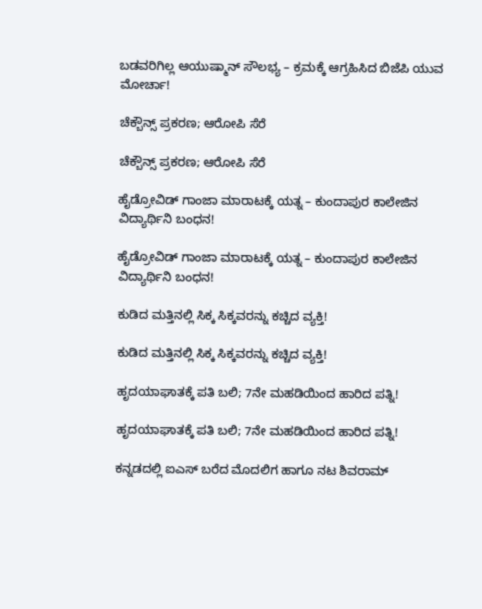ಬಡವರಿಗಿಲ್ಲ ಆಯುಷ್ಮಾನ್ ಸೌಲಭ್ಯ – ಕ್ರಮಕ್ಕೆ ಆಗ್ರಹಿಸಿದ ಬಿಜೆಪಿ ಯುವ ಮೋರ್ಚಾ!

ಚೆಕ್ಬೌನ್ಸ್ ಪ್ರಕರಣ; ಆರೋಪಿ ಸೆರೆ

ಚೆಕ್ಬೌನ್ಸ್ ಪ್ರಕರಣ; ಆರೋಪಿ ಸೆರೆ

ಹೈಡ್ರೋವಿಡ್ ಗಾಂಜಾ ಮಾರಾಟಕ್ಕೆ ಯತ್ನ – ಕುಂದಾಪುರ ಕಾಲೇಜಿನ ವಿದ್ಯಾರ್ಥಿನಿ ಬಂಧನ!

ಹೈಡ್ರೋವಿಡ್ ಗಾಂಜಾ ಮಾರಾಟಕ್ಕೆ ಯತ್ನ – ಕುಂದಾಪುರ ಕಾಲೇಜಿನ ವಿದ್ಯಾರ್ಥಿನಿ ಬಂಧನ!

ಕುಡಿದ ಮತ್ತಿನಲ್ಲಿ ಸಿಕ್ಕ ಸಿಕ್ಕವರನ್ನು ಕಚ್ಚಿದ ವ್ಯಕ್ತಿ!

ಕುಡಿದ ಮತ್ತಿನಲ್ಲಿ ಸಿಕ್ಕ ಸಿಕ್ಕವರನ್ನು ಕಚ್ಚಿದ ವ್ಯಕ್ತಿ!

ಹೃದಯಾಘಾತಕ್ಕೆ ಪತಿ ಬಲಿ; 7ನೇ ಮಹಡಿಯಿಂದ ಹಾರಿದ ಪತ್ನಿ!

ಹೃದಯಾಘಾತಕ್ಕೆ ಪತಿ ಬಲಿ; 7ನೇ ಮಹಡಿಯಿಂದ ಹಾರಿದ ಪತ್ನಿ!

ಕನ್ನಡದಲ್ಲಿ ಐಎಸ್ ಬರೆದ ಮೊದಲಿಗ ಹಾಗೂ ನಟ ಶಿವರಾಮ್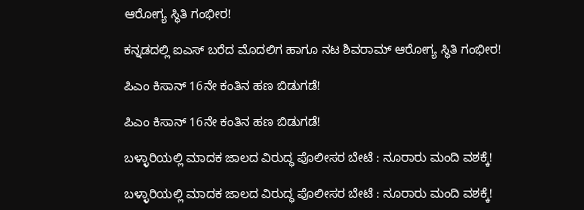ಆರೋಗ್ಯ ಸ್ಥಿತಿ ಗಂಭೀರ!

ಕನ್ನಡದಲ್ಲಿ ಐಎಸ್ ಬರೆದ ಮೊದಲಿಗ ಹಾಗೂ ನಟ ಶಿವರಾಮ್ ಆರೋಗ್ಯ ಸ್ಥಿತಿ ಗಂಭೀರ!

ಪಿಎಂ ಕಿಸಾನ್ 16ನೇ ಕಂತಿನ ಹಣ ಬಿಡುಗಡೆ!

ಪಿಎಂ ಕಿಸಾನ್ 16ನೇ ಕಂತಿನ ಹಣ ಬಿಡುಗಡೆ!

ಬಳ್ಳಾರಿಯಲ್ಲಿ ಮಾದಕ ಜಾಲದ ವಿರುದ್ಧ ಪೊಲೀಸರ ಬೇಟೆ : ನೂರಾರು ಮಂದಿ ವಶಕ್ಕೆ!

ಬಳ್ಳಾರಿಯಲ್ಲಿ ಮಾದಕ ಜಾಲದ ವಿರುದ್ಧ ಪೊಲೀಸರ ಬೇಟೆ : ನೂರಾರು ಮಂದಿ ವಶಕ್ಕೆ!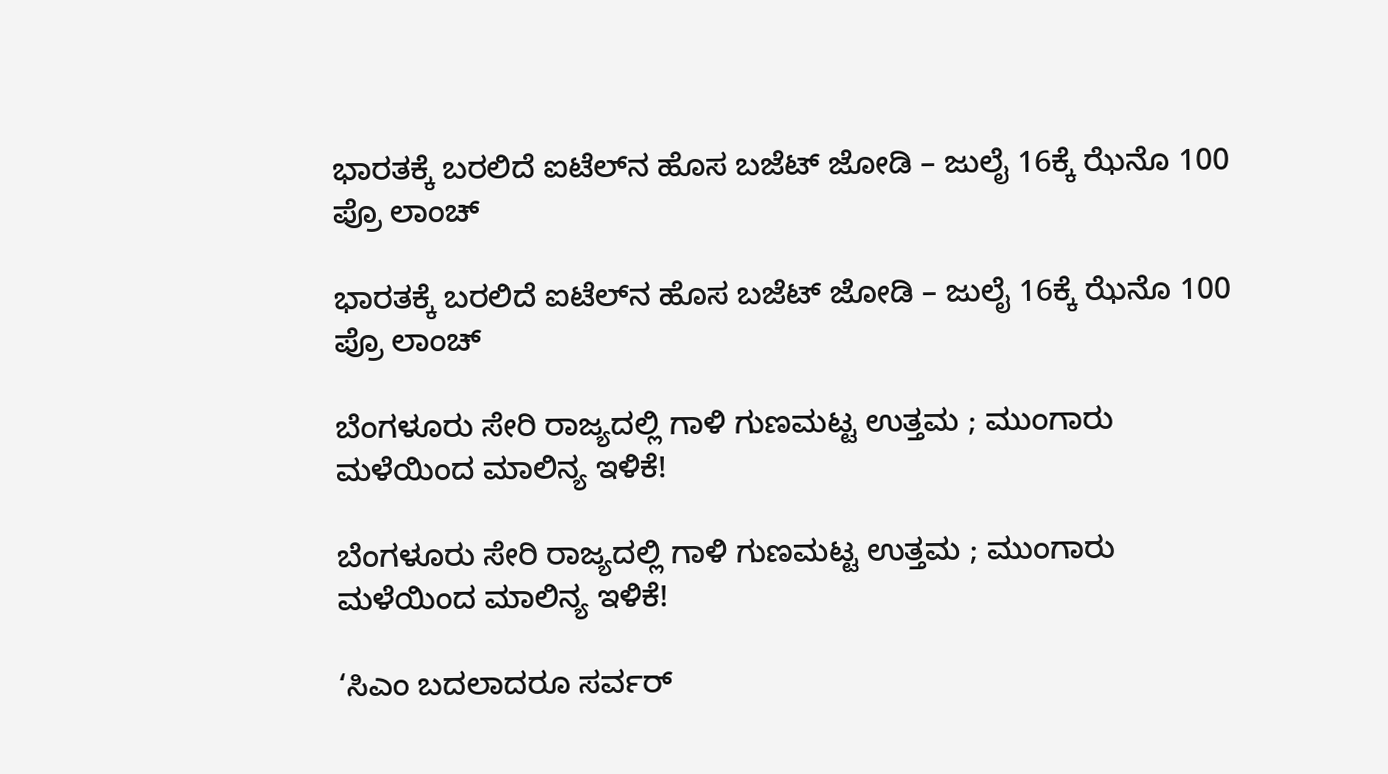ಭಾರತಕ್ಕೆ ಬರಲಿದೆ ಐಟೆಲ್‌ನ ಹೊಸ ಬಜೆಟ್ ಜೋಡಿ – ಜುಲೈ 16ಕ್ಕೆ ಝೆನೊ 100 ಪ್ರೊ ಲಾಂಚ್

ಭಾರತಕ್ಕೆ ಬರಲಿದೆ ಐಟೆಲ್‌ನ ಹೊಸ ಬಜೆಟ್ ಜೋಡಿ – ಜುಲೈ 16ಕ್ಕೆ ಝೆನೊ 100 ಪ್ರೊ ಲಾಂಚ್

ಬೆಂಗಳೂರು ಸೇರಿ ರಾಜ್ಯದಲ್ಲಿ ಗಾಳಿ ಗುಣಮಟ್ಟ ಉತ್ತಮ ; ಮುಂಗಾರು ಮಳೆಯಿಂದ ಮಾಲಿನ್ಯ ಇಳಿಕೆ!

ಬೆಂಗಳೂರು ಸೇರಿ ರಾಜ್ಯದಲ್ಲಿ ಗಾಳಿ ಗುಣಮಟ್ಟ ಉತ್ತಮ ; ಮುಂಗಾರು ಮಳೆಯಿಂದ ಮಾಲಿನ್ಯ ಇಳಿಕೆ!

‘ಸಿಎಂ ಬದಲಾದರೂ ಸರ್ವರ್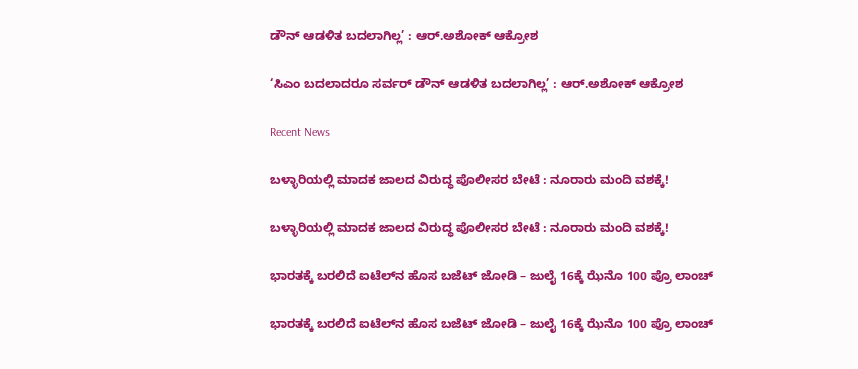ಡೌನ್ ಆಡಳಿತ ಬದಲಾಗಿಲ್ಲ’ : ಆರ್.ಅಶೋಕ್ ಆಕ್ರೋಶ

‘ಸಿಎಂ ಬದಲಾದರೂ ಸರ್ವರ್ ಡೌನ್ ಆಡಳಿತ ಬದಲಾಗಿಲ್ಲ’ : ಆರ್.ಅಶೋಕ್ ಆಕ್ರೋಶ

Recent News

ಬಳ್ಳಾರಿಯಲ್ಲಿ ಮಾದಕ ಜಾಲದ ವಿರುದ್ಧ ಪೊಲೀಸರ ಬೇಟೆ : ನೂರಾರು ಮಂದಿ ವಶಕ್ಕೆ!

ಬಳ್ಳಾರಿಯಲ್ಲಿ ಮಾದಕ ಜಾಲದ ವಿರುದ್ಧ ಪೊಲೀಸರ ಬೇಟೆ : ನೂರಾರು ಮಂದಿ ವಶಕ್ಕೆ!

ಭಾರತಕ್ಕೆ ಬರಲಿದೆ ಐಟೆಲ್‌ನ ಹೊಸ ಬಜೆಟ್ ಜೋಡಿ – ಜುಲೈ 16ಕ್ಕೆ ಝೆನೊ 100 ಪ್ರೊ ಲಾಂಚ್

ಭಾರತಕ್ಕೆ ಬರಲಿದೆ ಐಟೆಲ್‌ನ ಹೊಸ ಬಜೆಟ್ ಜೋಡಿ – ಜುಲೈ 16ಕ್ಕೆ ಝೆನೊ 100 ಪ್ರೊ ಲಾಂಚ್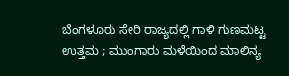ಬೆಂಗಳೂರು ಸೇರಿ ರಾಜ್ಯದಲ್ಲಿ ಗಾಳಿ ಗುಣಮಟ್ಟ ಉತ್ತಮ ; ಮುಂಗಾರು ಮಳೆಯಿಂದ ಮಾಲಿನ್ಯ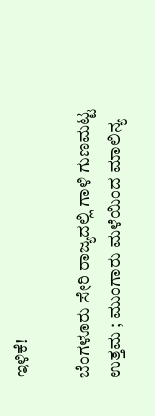ಇಳಿಕೆ!

ಬೆಂಗಳೂರು ಸೇರಿ ರಾಜ್ಯದಲ್ಲಿ ಗಾಳಿ ಗುಣಮಟ್ಟ ಉತ್ತಮ ; ಮುಂಗಾರು ಮಳೆಯಿಂದ ಮಾಲಿನ್ಯ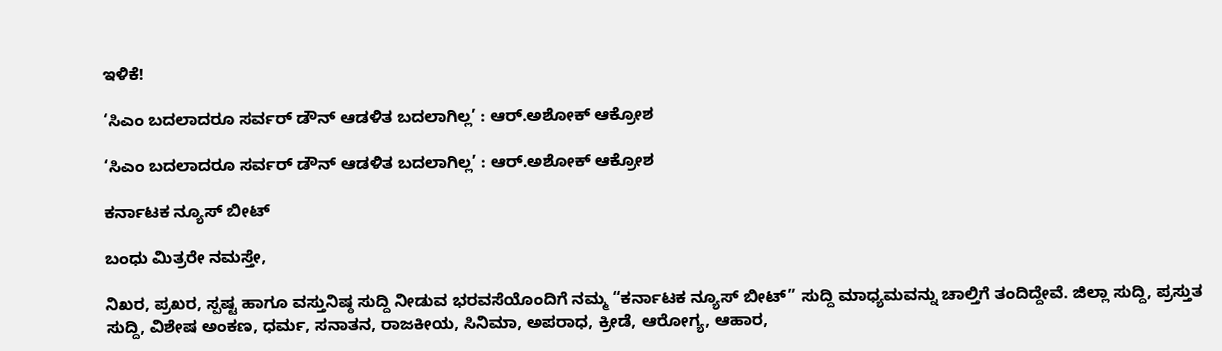ಇಳಿಕೆ!

‘ಸಿಎಂ ಬದಲಾದರೂ ಸರ್ವರ್ ಡೌನ್ ಆಡಳಿತ ಬದಲಾಗಿಲ್ಲ’ : ಆರ್.ಅಶೋಕ್ ಆಕ್ರೋಶ

‘ಸಿಎಂ ಬದಲಾದರೂ ಸರ್ವರ್ ಡೌನ್ ಆಡಳಿತ ಬದಲಾಗಿಲ್ಲ’ : ಆರ್.ಅಶೋಕ್ ಆಕ್ರೋಶ

ಕರ್ನಾಟಕ ನ್ಯೂಸ್ ಬೀಟ್

ಬಂಧು ಮಿತ್ರರೇ ನಮಸ್ತೇ,

ನಿಖರ, ಪ್ರಖರ, ಸ್ಪಷ್ಟ ಹಾಗೂ ವಸ್ತುನಿಷ್ಠ ಸುದ್ದಿ ನೀಡುವ ಭರವಸೆಯೊಂದಿಗೆ ನಮ್ಮ “ಕರ್ನಾಟಕ ನ್ಯೂಸ್ ಬೀಟ್” ಸುದ್ದಿ ಮಾಧ್ಯಮವನ್ನು ಚಾಲ್ತಿಗೆ ತಂದಿದ್ದೇವೆ. ಜಿಲ್ಲಾ ಸುದ್ದಿ, ಪ್ರಸ್ತುತ ಸುದ್ದಿ, ವಿಶೇಷ ಅಂಕಣ, ಧರ್ಮ, ಸನಾತನ, ರಾಜಕೀಯ, ಸಿನಿಮಾ, ಅಪರಾಧ, ಕ್ರೀಡೆ, ಆರೋಗ್ಯ, ಆಹಾರ,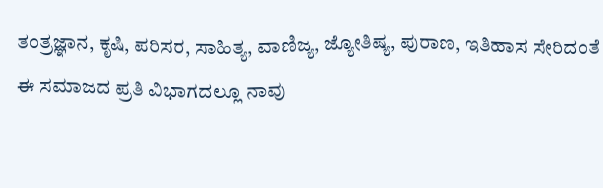ತಂತ್ರಜ್ಞಾನ, ಕೃಷಿ, ಪರಿಸರ, ಸಾಹಿತ್ಯ, ವಾಣಿಜ್ಯ, ಜ್ಯೋತಿಷ್ಯ, ಪುರಾಣ, ಇತಿಹಾಸ ಸೇರಿದಂತೆ ಈ ಸಮಾಜದ ಪ್ರತಿ ವಿಭಾಗದಲ್ಲೂ ನಾವು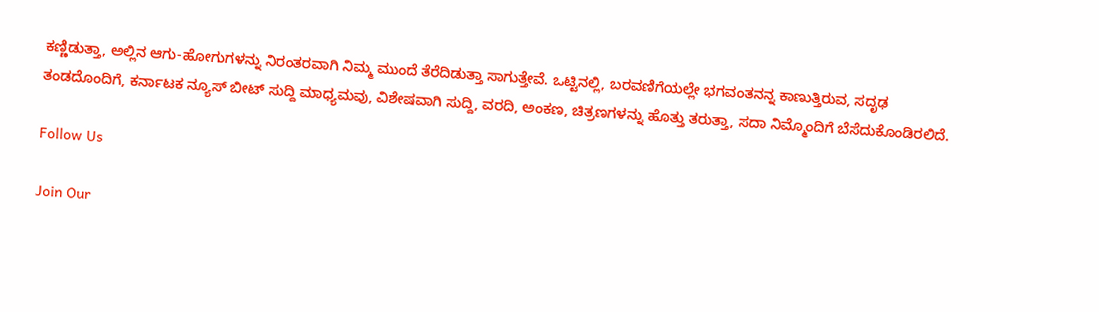ಕಣ್ಣಿಡುತ್ತಾ, ಅಲ್ಲಿನ ಆಗು-ಹೋಗುಗಳನ್ನು ನಿರಂತರವಾಗಿ ನಿಮ್ಮ ಮುಂದೆ ತೆರೆದಿಡುತ್ತಾ ಸಾಗುತ್ತೇವೆ. ಒಟ್ಟಿನಲ್ಲಿ, ಬರವಣಿಗೆಯಲ್ಲೇ ಭಗವಂತನನ್ನ ಕಾಣುತ್ತಿರುವ, ಸದೃಢ ತಂಡದೊಂದಿಗೆ, ಕರ್ನಾಟಕ ನ್ಯೂಸ್ ಬೀಟ್ ಸುದ್ದಿ ಮಾಧ್ಯಮವು, ವಿಶೇಷವಾಗಿ ಸುದ್ದಿ, ವರದಿ, ಅಂಕಣ, ಚಿತ್ರಣಗಳನ್ನು ಹೊತ್ತು ತರುತ್ತಾ, ಸದಾ ನಿಮ್ಮೊಂದಿಗೆ ಬೆಸೆದುಕೊಂಡಿರಲಿದೆ.

Follow Us

Join Our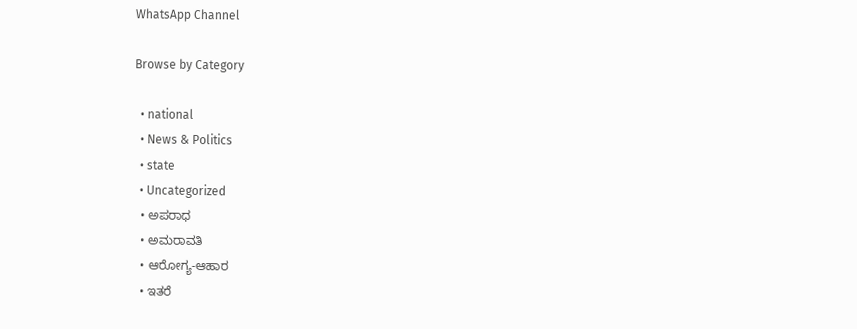WhatsApp Channel

Browse by Category

  • national
  • News & Politics
  • state
  • Uncategorized
  • ಅಪರಾಧ
  • ಅಮರಾವತಿ
  • ಆರೋಗ್ಯ-ಆಹಾರ
  • ಇತರೆ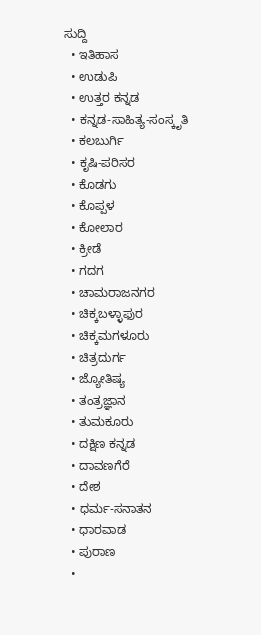ಸುದ್ದಿ
  • ಇತಿಹಾಸ
  • ಉಡುಪಿ
  • ಉತ್ತರ ಕನ್ನಡ
  • ಕನ್ನಡ-ಸಾಹಿತ್ಯ-ಸಂಸ್ಕೃತಿ
  • ಕಲಬುರ್ಗಿ
  • ಕೃಷಿ-ಪರಿಸರ
  • ಕೊಡಗು
  • ಕೊಪ್ಪಳ
  • ಕೋಲಾರ
  • ಕ್ರೀಡೆ
  • ಗದಗ
  • ಚಾಮರಾಜನಗರ
  • ಚಿಕ್ಕಬಳ್ಳಾಫುರ
  • ಚಿಕ್ಕಮಗಳೂರು
  • ಚಿತ್ರದುರ್ಗ
  • ಜ್ಯೋತಿಷ್ಯ
  • ತಂತ್ರಜ್ಞಾನ
  • ತುಮಕೂರು
  • ದಕ್ಷಿಣ ಕನ್ನಡ
  • ದಾವಣಗೆರೆ
  • ದೇಶ
  • ಧರ್ಮ-ಸನಾತನ
  • ಧಾರವಾಡ
  • ಪುರಾಣ
  •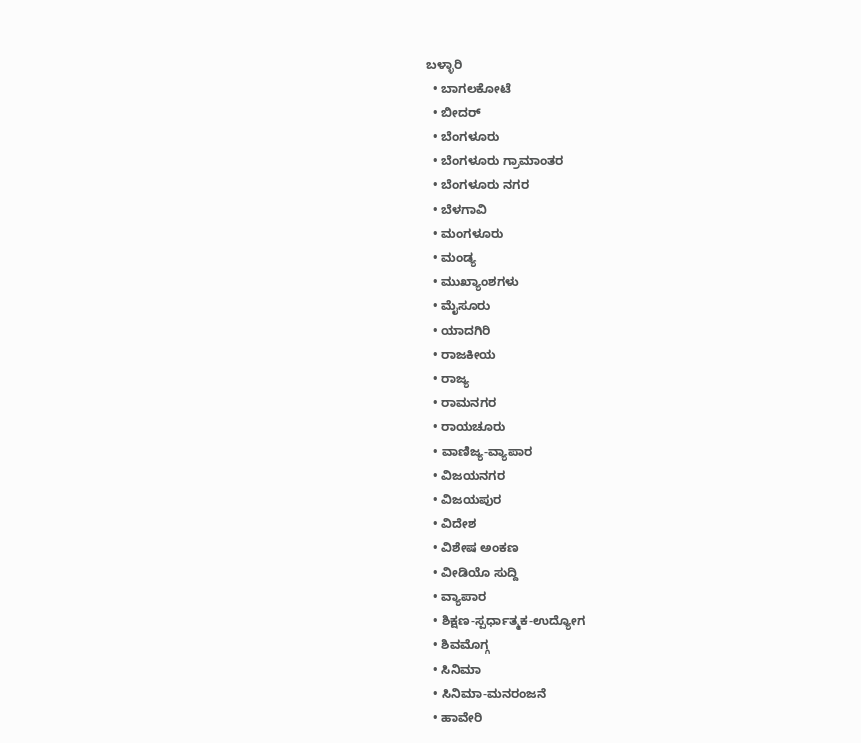ಬಳ್ಳಾರಿ
  • ಬಾಗಲಕೋಟೆ
  • ಬೀದರ್
  • ಬೆಂಗಳೂರು
  • ಬೆಂಗಳೂರು ಗ್ರಾಮಾಂತರ
  • ಬೆಂಗಳೂರು ನಗರ
  • ಬೆಳಗಾವಿ
  • ಮಂಗಳೂರು
  • ಮಂಡ್ಯ
  • ಮುಖ್ಯಾಂಶಗಳು
  • ಮೈಸೂರು
  • ಯಾದಗಿರಿ
  • ರಾಜಕೀಯ
  • ರಾಜ್ಯ
  • ರಾಮನಗರ
  • ರಾಯಚೂರು
  • ವಾಣಿಜ್ಯ-ವ್ಯಾಪಾರ
  • ವಿಜಯನಗರ
  • ವಿಜಯಪುರ
  • ವಿದೇಶ
  • ವಿಶೇಷ ಅಂಕಣ
  • ವೀಡಿಯೊ ಸುದ್ದಿ
  • ವ್ಯಾಪಾರ
  • ಶಿಕ್ಷಣ-ಸ್ಪರ್ಧಾತ್ಮಕ-ಉದ್ಯೋಗ
  • ಶಿವಮೊಗ್ಗ
  • ಸಿನಿಮಾ
  • ಸಿನಿಮಾ-ಮನರಂಜನೆ
  • ಹಾವೇರಿ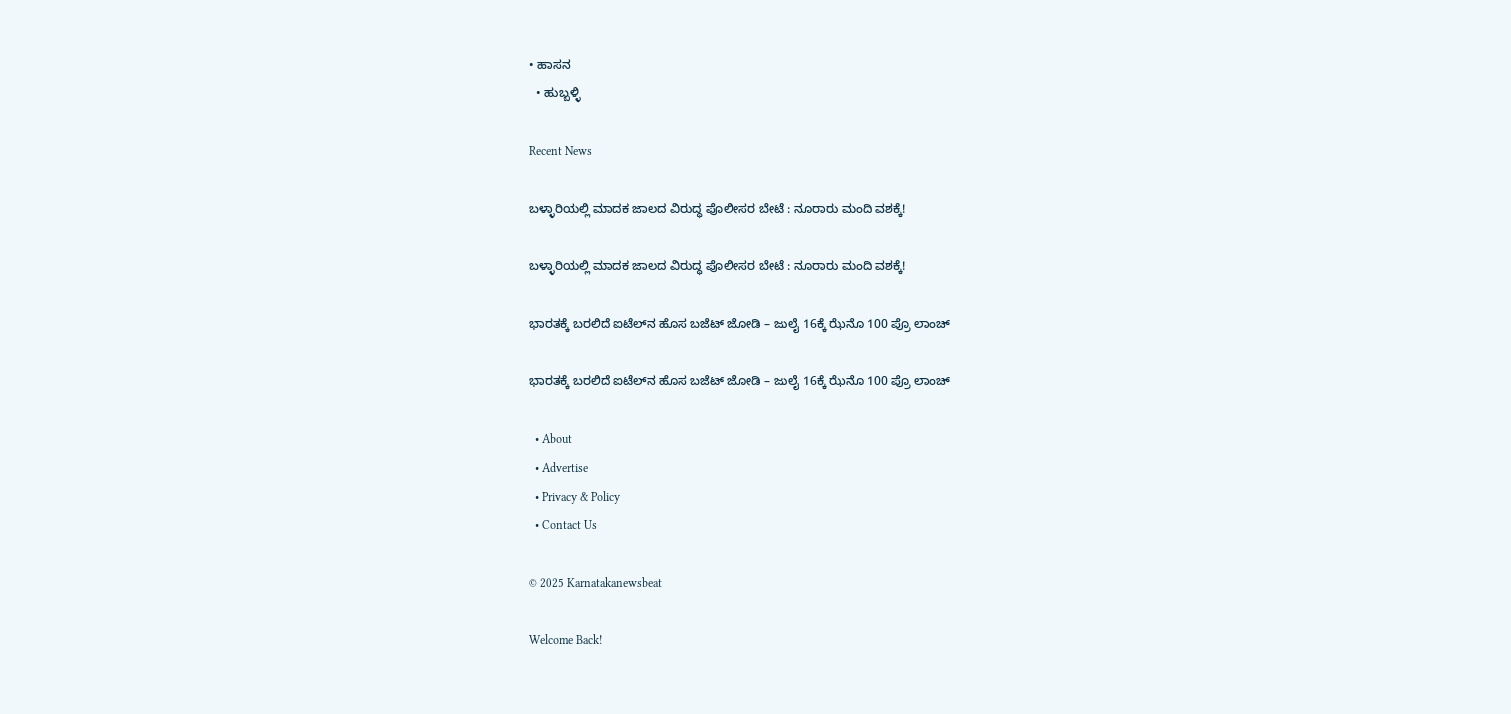• ಹಾಸನ
  • ಹುಬ್ಬಳ್ಳಿ

Recent News

ಬಳ್ಳಾರಿಯಲ್ಲಿ ಮಾದಕ ಜಾಲದ ವಿರುದ್ಧ ಪೊಲೀಸರ ಬೇಟೆ : ನೂರಾರು ಮಂದಿ ವಶಕ್ಕೆ!

ಬಳ್ಳಾರಿಯಲ್ಲಿ ಮಾದಕ ಜಾಲದ ವಿರುದ್ಧ ಪೊಲೀಸರ ಬೇಟೆ : ನೂರಾರು ಮಂದಿ ವಶಕ್ಕೆ!

ಭಾರತಕ್ಕೆ ಬರಲಿದೆ ಐಟೆಲ್‌ನ ಹೊಸ ಬಜೆಟ್ ಜೋಡಿ – ಜುಲೈ 16ಕ್ಕೆ ಝೆನೊ 100 ಪ್ರೊ ಲಾಂಚ್

ಭಾರತಕ್ಕೆ ಬರಲಿದೆ ಐಟೆಲ್‌ನ ಹೊಸ ಬಜೆಟ್ ಜೋಡಿ – ಜುಲೈ 16ಕ್ಕೆ ಝೆನೊ 100 ಪ್ರೊ ಲಾಂಚ್

  • About
  • Advertise
  • Privacy & Policy
  • Contact Us

© 2025 Karnatakanewsbeat

Welcome Back!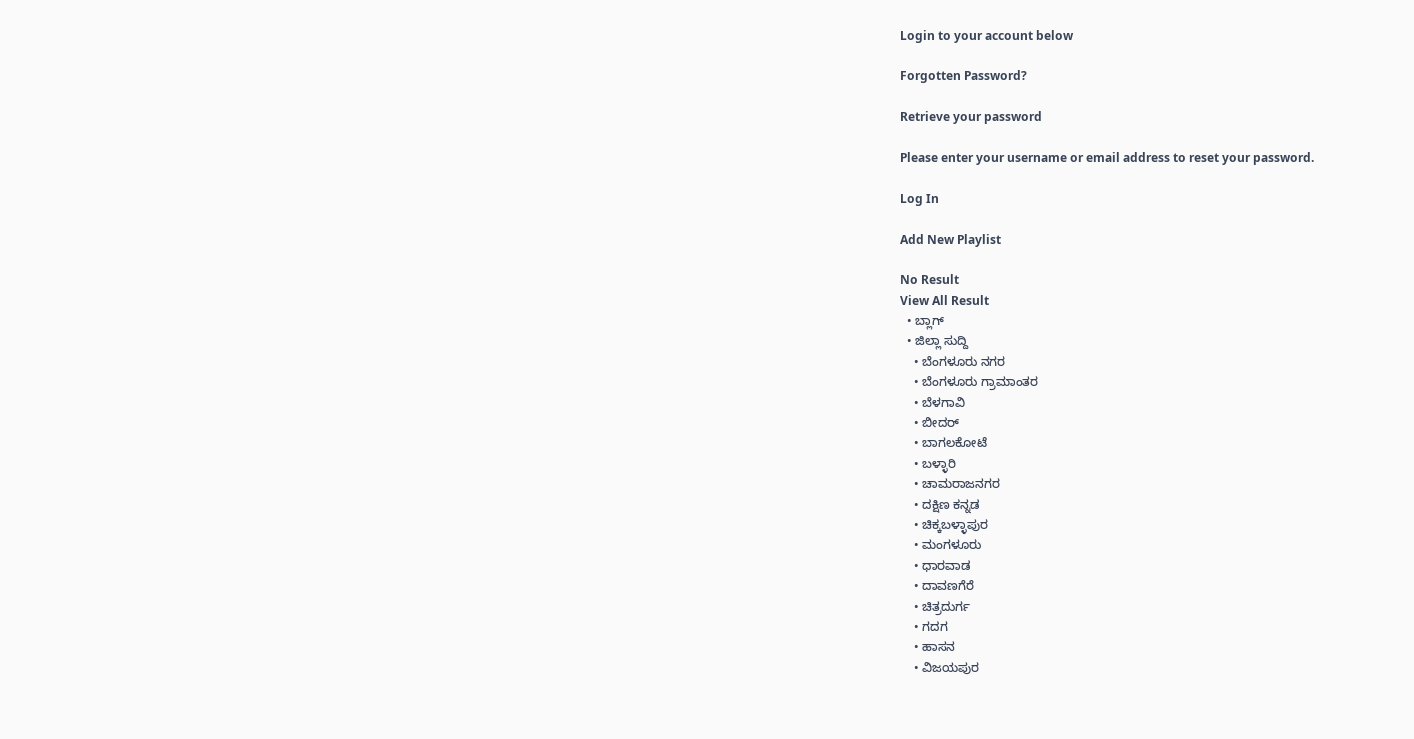Login to your account below

Forgotten Password?

Retrieve your password

Please enter your username or email address to reset your password.

Log In

Add New Playlist

No Result
View All Result
  • ಬ್ಲಾಗ್
  • ಜಿಲ್ಲಾ ಸುದ್ದಿ
    • ಬೆಂಗಳೂರು ನಗರ
    • ಬೆಂಗಳೂರು ಗ್ರಾಮಾಂತರ
    • ಬೆಳಗಾವಿ
    • ಬೀದರ್
    • ಬಾಗಲಕೋಟೆ
    • ಬಳ್ಳಾರಿ
    • ಚಾಮರಾಜನಗರ
    • ದಕ್ಷಿಣ ಕನ್ನಡ
    • ಚಿಕ್ಕಬಳ್ಳಾಪುರ
    • ಮಂಗಳೂರು
    • ಧಾರವಾಡ
    • ದಾವಣಗೆರೆ
    • ಚಿತ್ರದುರ್ಗ
    • ಗದಗ
    • ಹಾಸನ
    • ವಿಜಯಪುರ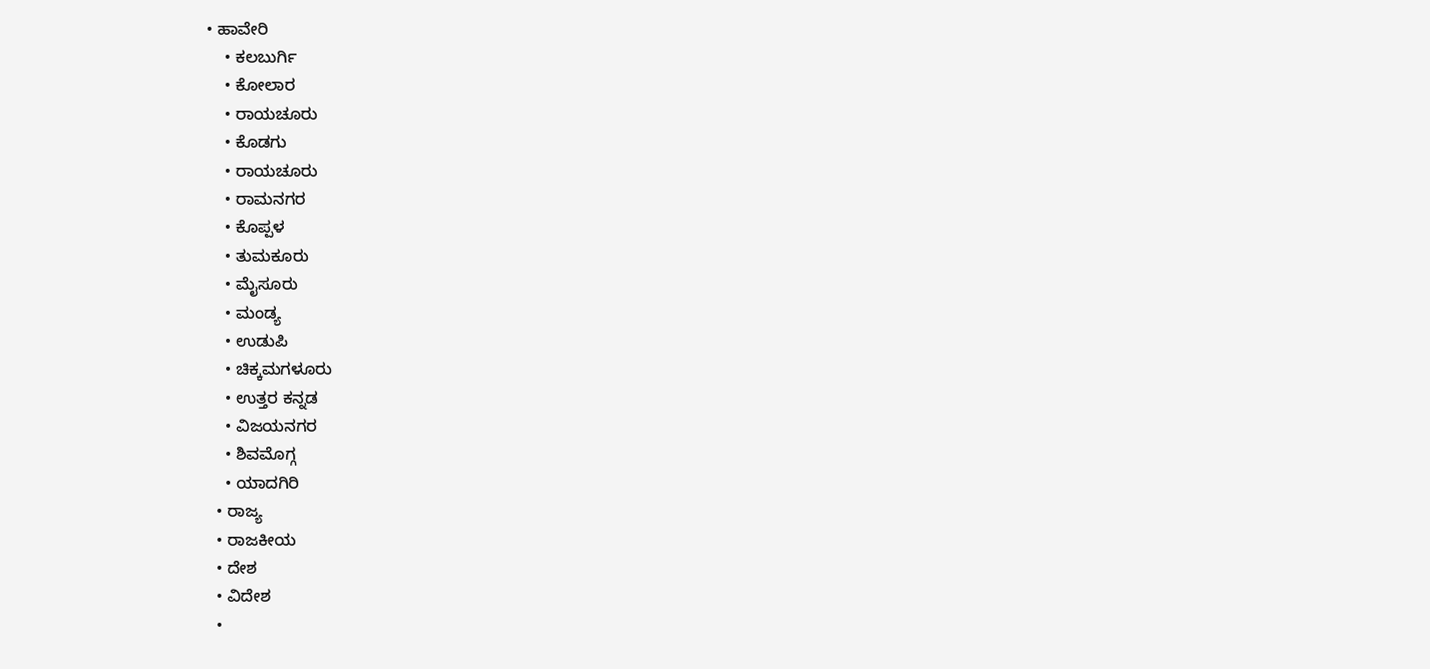• ಹಾವೇರಿ
    • ಕಲಬುರ್ಗಿ
    • ಕೋಲಾರ
    • ರಾಯಚೂರು
    • ಕೊಡಗು
    • ರಾಯಚೂರು
    • ರಾಮನಗರ
    • ಕೊಪ್ಪಳ
    • ತುಮಕೂರು
    • ಮೈಸೂರು
    • ಮಂಡ್ಯ
    • ಉಡುಪಿ
    • ಚಿಕ್ಕಮಗಳೂರು
    • ಉತ್ತರ ಕನ್ನಡ
    • ವಿಜಯನಗರ
    • ಶಿವಮೊಗ್ಗ
    • ಯಾದಗಿರಿ
  • ರಾಜ್ಯ
  • ರಾಜಕೀಯ
  • ದೇಶ
  • ವಿದೇಶ
  •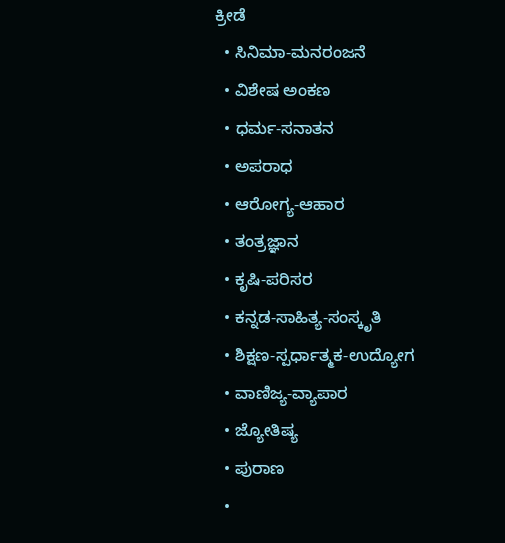ಕ್ರೀಡೆ
  • ಸಿನಿಮಾ-ಮನರಂಜನೆ
  • ವಿಶೇಷ ಅಂಕಣ
  • ಧರ್ಮ-ಸನಾತನ
  • ಅಪರಾಧ
  • ಆರೋಗ್ಯ-ಆಹಾರ
  • ತಂತ್ರಜ್ಞಾನ
  • ಕೃಷಿ-ಪರಿಸರ
  • ಕನ್ನಡ-ಸಾಹಿತ್ಯ-ಸಂಸ್ಕೃತಿ
  • ಶಿಕ್ಷಣ-ಸ್ಪರ್ಧಾತ್ಮಕ-ಉದ್ಯೋಗ
  • ವಾಣಿಜ್ಯ-ವ್ಯಾಪಾರ
  • ಜ್ಯೋತಿಷ್ಯ
  • ಪುರಾಣ
  •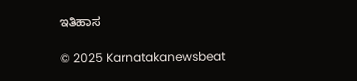ಇತಿಹಾಸ

© 2025 Karnatakanewsbeat